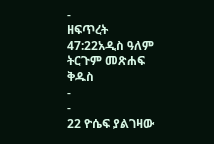-
ዘፍጥረት 47:22አዲስ ዓለም ትርጉም መጽሐፍ ቅዱስ
-
-
22 ዮሴፍ ያልገዛው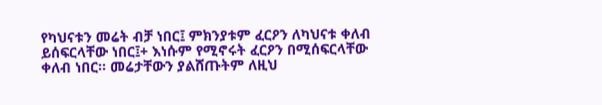የካህናቱን መሬት ብቻ ነበር፤ ምክንያቱም ፈርዖን ለካህናቱ ቀለብ ይሰፍርላቸው ነበር፤+ እነሱም የሚኖሩት ፈርዖን በሚሰፍርላቸው ቀለብ ነበር። መሬታቸውን ያልሸጡትም ለዚህ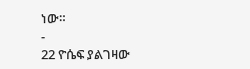ነው።
-
22 ዮሴፍ ያልገዛው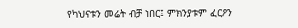የካህናቱን መሬት ብቻ ነበር፤ ምክንያቱም ፈርዖን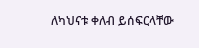ለካህናቱ ቀለብ ይሰፍርላቸው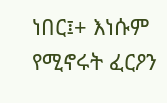ነበር፤+ እነሱም የሚኖሩት ፈርዖን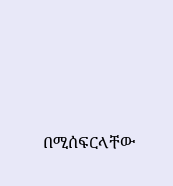በሚሰፍርላቸው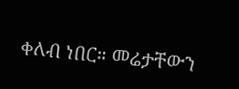ቀለብ ነበር። መሬታቸውን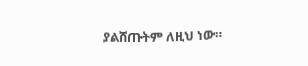ያልሸጡትም ለዚህ ነው።